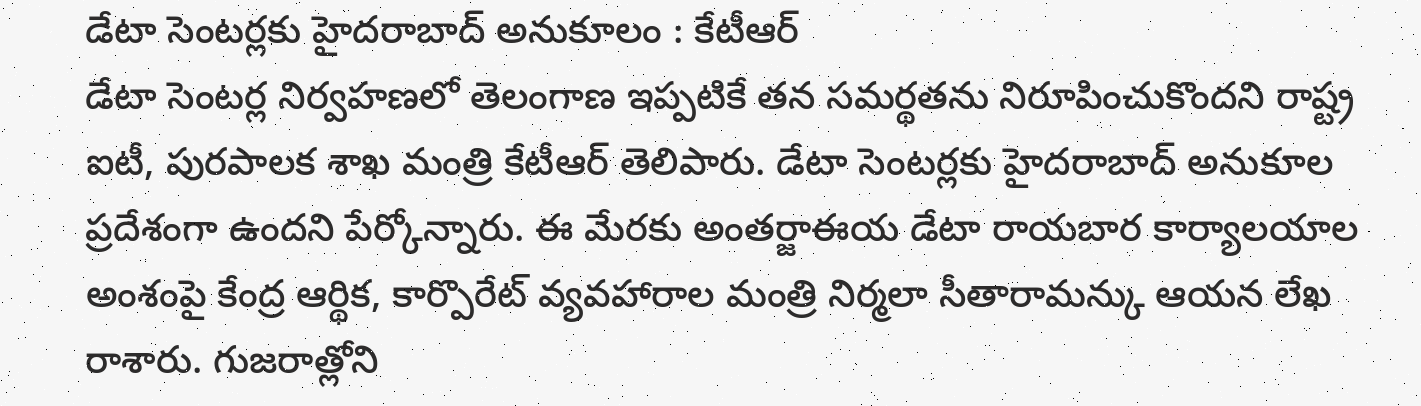డేటా సెంటర్లకు హైదరాబాద్ అనుకూలం : కేటీఆర్
డేటా సెంటర్ల నిర్వహణలో తెలంగాణ ఇప్పటికే తన సమర్థతను నిరూపించుకొందని రాష్ట్ర ఐటీ, పురపాలక శాఖ మంత్రి కేటీఆర్ తెలిపారు. డేటా సెంటర్లకు హైదరాబాద్ అనుకూల ప్రదేశంగా ఉందని పేర్కోన్నారు. ఈ మేరకు అంతర్జాఈయ డేటా రాయబార కార్యాలయాల అంశంపై కేంద్ర ఆర్థిక, కార్పొరేట్ వ్యవహారాల మంత్రి నిర్మలా సీతారామన్కు ఆయన లేఖ రాశారు. గుజరాత్లోని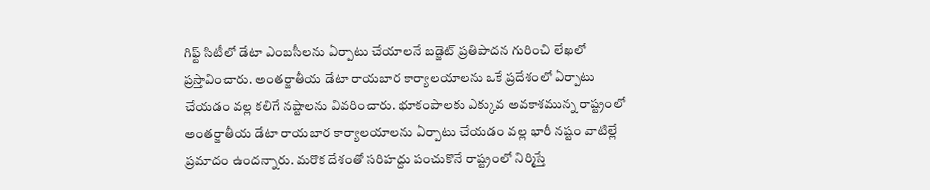గిఫ్ట్ సిటీలో డేటా ఎంబసీలను ఏర్పాటు చేయాలనే బడ్జెట్ ప్రతిపాదన గురించి లేఖలో ప్రస్తావించారు. అంతర్జాతీయ డేటా రాయబార కార్యాలయాలను ఒకే ప్రదేశంలో ఏర్పాటు చేయడం వల్ల కలిగే నష్టాలను వివరించారు. భూకంపాలకు ఎక్కువ అవకాశమున్న రాష్ట్రంలో అంతర్జాతీయ డేటా రాయబార కార్యాలయాలను ఏర్పాటు చేయడం వల్ల భారీ నష్టం వాటిల్లే ప్రమాదం ఉందన్నారు. మరొక దేశంతో సరిహద్దు పంచుకొనే రాష్ట్రంలో నిర్మిస్తే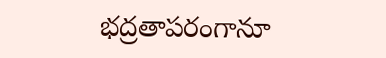భద్రతాపరంగానూ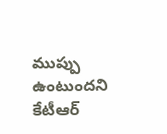ముప్పు ఉంటుందని కేటీఆర్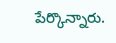పేర్కొన్నారు.